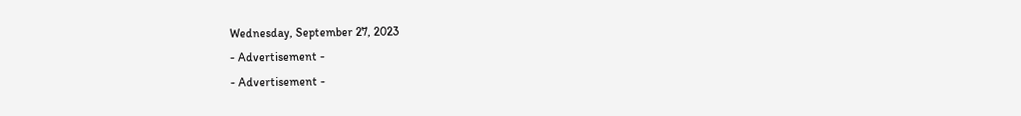Wednesday, September 27, 2023
- Advertisement -
- Advertisement -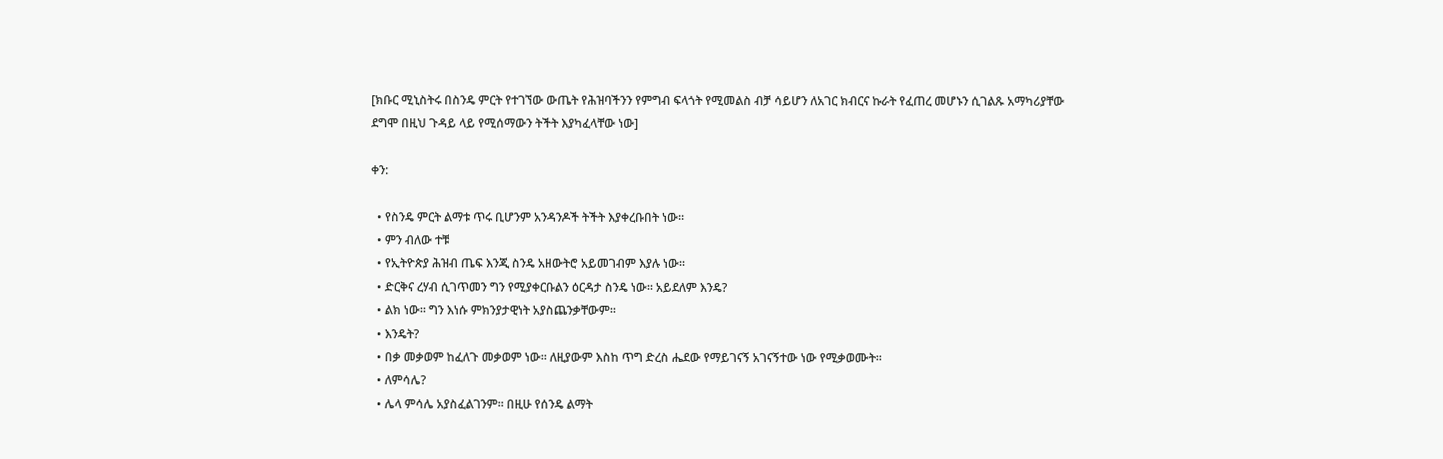[ክቡር ሚኒስትሩ በስንዴ ምርት የተገኘው ውጤት የሕዝባችንን የምግብ ፍላጎት የሚመልስ ብቻ ሳይሆን ለአገር ክብርና ኩራት የፈጠረ መሆኑን ሲገልጹ አማካሪያቸው ደግሞ በዚህ ጉዳይ ላይ የሚሰማውን ትችት እያካፈላቸው ነው]

ቀን:

  • የስንዴ ምርት ልማቱ ጥሩ ቢሆንም አንዳንዶች ትችት እያቀረቡበት ነው።
  • ምን ብለው ተቹ
  • የኢትዮጵያ ሕዝብ ጤፍ እንጂ ስንዴ አዘውትሮ አይመገብም እያሉ ነው።
  • ድርቅና ረሃብ ሲገጥመን ግን የሚያቀርቡልን ዕርዳታ ስንዴ ነው። አይደለም እንዴ?
  • ልክ ነው። ግን እነሱ ምክንያታዊነት አያስጨንቃቸውም።
  • እንዴት?
  • በቃ መቃወም ከፈለጉ መቃወም ነው። ለዚያውም እስከ ጥግ ድረስ ሔደው የማይገናኝ አገናኝተው ነው የሚቃወሙት።
  • ለምሳሌ?
  • ሌላ ምሳሌ አያስፈልገንም። በዚሁ የሰንዴ ልማት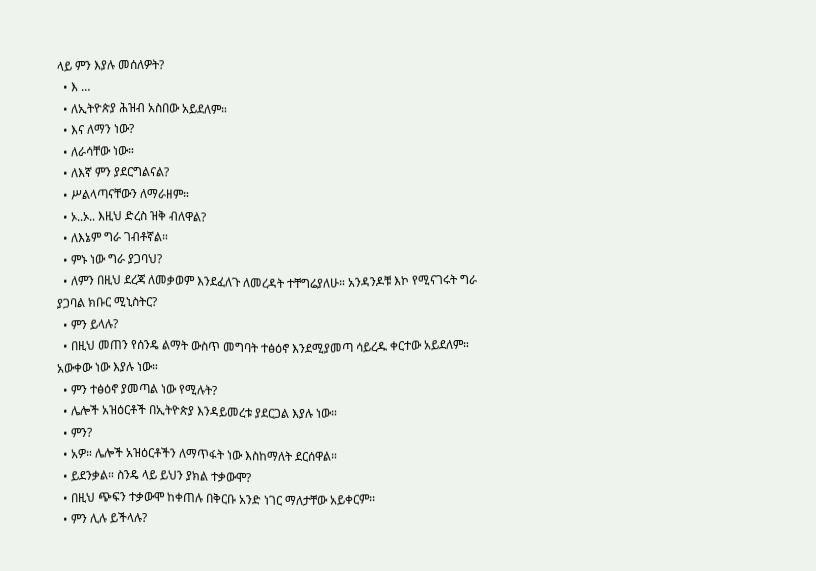ላይ ምን እያሉ መሰለዎት?
  • እ …
  • ለኢትዮጵያ ሕዝብ አስበው አይደለም።
  • እና ለማን ነው?
  • ለራሳቸው ነው።
  • ለእኛ ምን ያደርግልናል?
  • ሥልላጣናቸውን ለማራዘም።
  • ኦ..ኦ.. እዚህ ድረስ ዝቅ ብለዋል?
  • ለእኔም ግራ ገብቶኛል።
  • ምኑ ነው ግራ ያጋባህ?
  • ለምን በዚህ ደረጃ ለመቃወም እንደፈለጉ ለመረዳት ተቸግሬያለሁ። አንዳንዶቹ እኮ የሚናገሩት ግራ ያጋባል ክቡር ሚኒስትር?
  • ምን ይላሉ?
  • በዚህ መጠን የሰንዴ ልማት ውስጥ መግባት ተፅዕኖ እንደሚያመጣ ሳይረዱ ቀርተው አይደለም። አውቀው ነው እያሉ ነው።
  • ምን ተፅዕኖ ያመጣል ነው የሚሉት?
  • ሌሎች አዝዕርቶች በኢትዮጵያ እንዳይመረቱ ያደርጋል እያሉ ነው።
  • ምን?
  • አዎ። ሌሎች አዝዕርቶችን ለማጥፋት ነው እስከማለት ደርሰዋል።
  • ይደንቃል። ስንዴ ላይ ይህን ያክል ተቃውሞ?
  • በዚህ ጭፍን ተቃውሞ ከቀጠሉ በቅርቡ አንድ ነገር ማለታቸው አይቀርም፡፡
  • ምን ሊሉ ይችላሉ?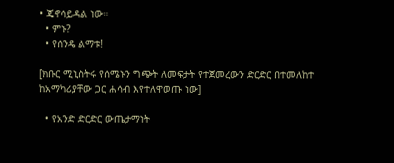• ጄኖሳይዳል ነው።
  • ምኑ?
  • የሰንዴ ልማቱ!

[ክቡር ሚኒስትሩ የሰሜኑን ግጭት ለመፍታት የተጀመረውን ድርድር በተመለከተ ከአማካሪያቸው ጋር ሐሳብ እየተለዋወጡ ነው]

  • የአንድ ድርድር ውጤታማነት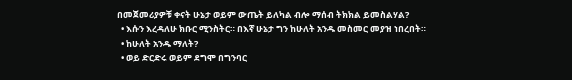በመጀመሪያዎቹ ቀናት ሁኔታ ወይም ውጤት ይለካል ብሎ ማሰብ ትክክል ይመስልሃል?
  • እሱን እረዳለሁ ክቡር ሚንስትር። በእኛ ሁኔታ ግን ከሁለት አንዱ መስመር መያዝ ነበረበት።
  • ከሁለት አንዱ ማለት?
  • ወይ ድርድሩ ወይም ደግሞ በግንባር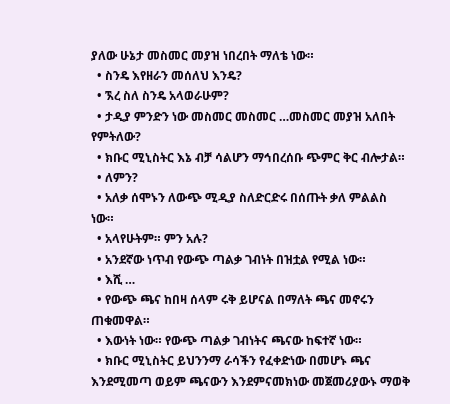ያለው ሁኔታ መስመር መያዝ ነበረበት ማለቴ ነው።
  • ስንዴ እየዘራን መሰለህ እንዴ?
  • ኧረ ስለ ስንዴ አላወራሁም?
  • ታዲያ ምንድን ነው መስመር መስመር …መስመር መያዝ አለበት የምትለው?
  • ክቡር ሚኒስትር እኔ ብቻ ሳልሆን ማኅበረሰቡ ጭምር ቅር ብሎታል።
  • ለምን?
  • አለቃ ሰሞኑን ለውጭ ሚዲያ ስለድርድሩ በሰጡት ቃለ ምልልስ ነው።
  • አላየሁትም። ምን አሉ?
  • አንደኛው ነጥብ የውጭ ጣልቃ ገብነት በዝቷል የሚል ነው።
  • እሺ …
  • የውጭ ጫና ከበዛ ሰላም ሩቅ ይሆናል በማለት ጫና መኖሩን ጠቁመዋል።
  • እውነት ነው። የውጭ ጣልቃ ገብነትና ጫናው ከፍተኛ ነው።
  • ክቡር ሚኒስትር ይህንንማ ራሳችን የፈቀድነው በመሆኑ ጫና እንደሚመጣ ወይም ጫናውን እንደምናመክነው መጀመሪያውኑ ማወቅ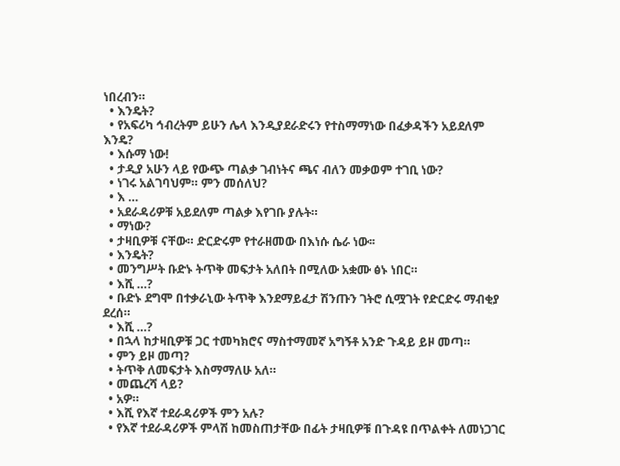ነበረብን።
  • እንዴት?
  • የአፍሪካ ኅብረትም ይሁን ሌላ እንዲያደራድሩን የተስማማነው በፈቃዳችን አይደለም እንዴ?
  • እሱማ ነው!
  • ታዲያ አሁን ላይ የውጭ ጣልቃ ገብነትና ጫና ብለን መቃወም ተገቢ ነው?
  • ነገሩ አልገባህም። ምን መሰለህ?
  • እ …
  • አደራዳሪዎቹ አይደለም ጣልቃ እየገቡ ያሉት።
  • ማነው?
  • ታዛቢዎቹ ናቸው። ድርድሩም የተራዘመው በእነሱ ሴራ ነው፡፡
  • እንዴት?
  • መንግሥት ቡድኑ ትጥቅ መፍታት አለበት በሚለው አቋሙ ፅኑ ነበር።
  • እሺ …?
  • ቡድኑ ደግሞ በተቃራኒው ትጥቅ እንደማይፈታ ሽንጡን ገትሮ ሲሟገት የድርድሩ ማብቂያ ደረሰ።
  • እሺ …?
  • በኋላ ከታዛቢዎቹ ጋር ተመካክሮና ማስተማመኛ አግኝቶ አንድ ጉዳይ ይዞ መጣ።
  • ምን ይዞ መጣ?
  • ትጥቅ ለመፍታት እስማማለሁ አለ።
  • መጨረሻ ላይ?
  • አዎ።
  • እሺ የእኛ ተደራዳሪዎች ምን አሉ?
  • የእኛ ተደራዳሪዎች ምላሽ ከመስጠታቸው በፊት ታዛቢዎቹ በጉዳዩ በጥልቀት ለመነጋገር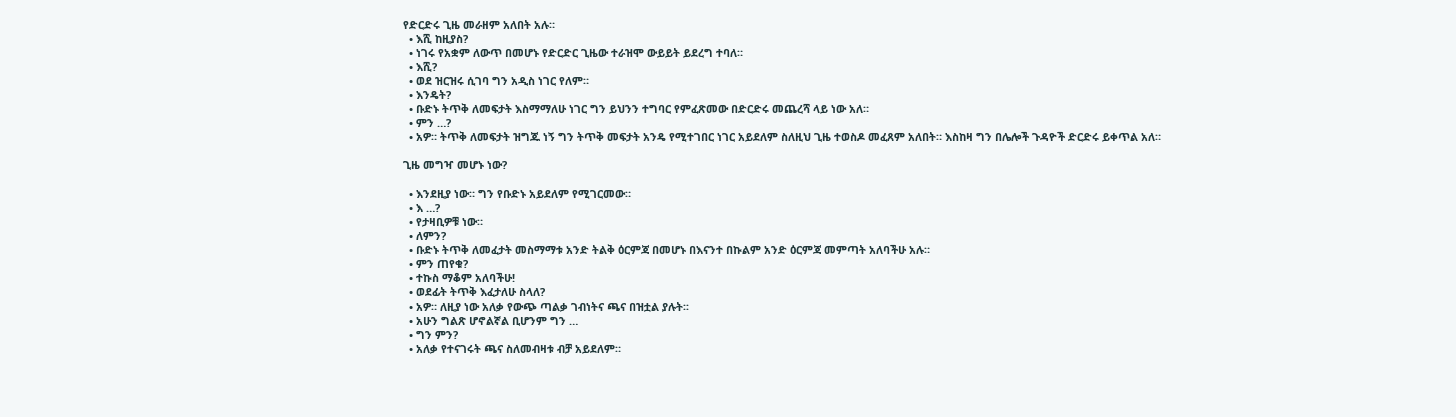የድርድሩ ጊዜ መራዘም አለበት አሉ።
  • እሺ ከዚያስ?
  • ነገሩ የአቋም ለውጥ በመሆኑ የድርድር ጊዜው ተራዝሞ ውይይት ይደረግ ተባለ።
  • እሺ?
  • ወደ ዝርዝሩ ሲገባ ግን አዲስ ነገር የለም።
  • እንዴት?
  • ቡድኑ ትጥቅ ለመፍታት እስማማለሁ ነገር ግን ይህንን ተግባር የምፈጽመው በድርድሩ መጨረሻ ላይ ነው አለ።
  • ምን …?
  • አዎ። ትጥቅ ለመፍታት ዝግጁ ነኝ ግን ትጥቅ መፍታት አንዴ የሚተገበር ነገር አይደለም ስለዚህ ጊዜ ተወስዶ መፈጸም አለበት። እስከዛ ግን በሌሎች ጉዳዮች ድርድሩ ይቀጥል አለ።

ጊዜ መግዣ መሆኑ ነው?

  • እንደዚያ ነው። ግን የቡድኑ አይደለም የሚገርመው።
  • እ …?
  • የታዛቢዎቹ ነው።
  • ለምን?
  • ቡድኑ ትጥቅ ለመፈታት መስማማቱ አንድ ትልቅ ዕርምጃ በመሆኑ በእናንተ በኩልም አንድ ዕርምጃ መምጣት አለባችሁ አሉ።
  • ምን ጠየቁ?
  • ተኩስ ማቆም አለባችሁ!
  • ወደፊት ትጥቅ እፈታለሁ ስላለ?
  • አዎ። ለዚያ ነው አለቃ የውጭ ጣልቃ ገብነትና ጫና በዝቷል ያሉት፡፡
  • አሁን ግልጽ ሆኖልኛል ቢሆንም ግን …
  • ግን ምን?
  • አለቃ የተናገሩት ጫና ስለመብዛቱ ብቻ አይደለም።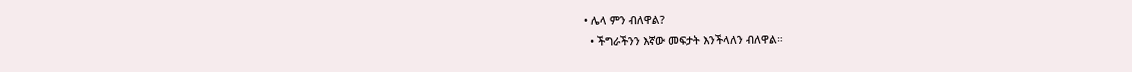• ሌላ ምን ብለዋል?
  • ችግራችንን እኛው መፍታት እንችላለን ብለዋል።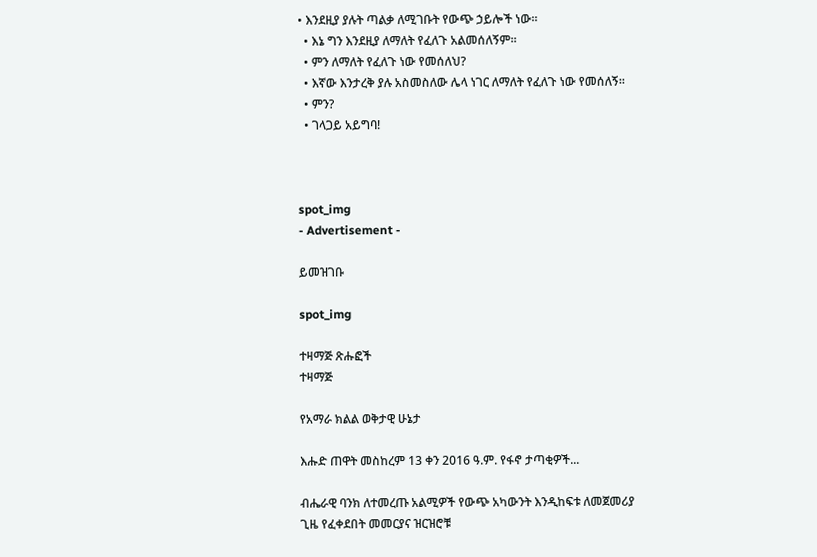• እንደዚያ ያሉት ጣልቃ ለሚገቡት የውጭ ኃይሎች ነው።
  • እኔ ግን እንደዚያ ለማለት የፈለጉ አልመሰለኝም።
  • ምን ለማለት የፈለጉ ነው የመሰለህ?
  • እኛው እንታረቅ ያሉ አስመስለው ሌላ ነገር ለማለት የፈለጉ ነው የመሰለኝ።
  • ምን?
  • ገላጋይ አይግባ!



spot_img
- Advertisement -

ይመዝገቡ

spot_img

ተዛማጅ ጽሑፎች
ተዛማጅ

የአማራ ክልል ወቅታዊ ሁኔታ

እሑድ ጠዋት መስከረም 13 ቀን 2016 ዓ.ም. የፋኖ ታጣቂዎች...

ብሔራዊ ባንክ ለተመረጡ አልሚዎች የውጭ አካውንት እንዲከፍቱ ለመጀመሪያ ጊዜ የፈቀደበት መመርያና ዝርዝሮቹ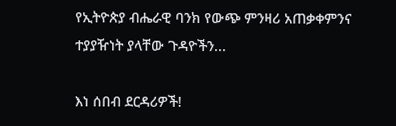የኢትዮጵያ ብሔራዊ ባንክ የውጭ ምንዛሪ አጠቃቀምንና ተያያዥነት ያላቸው ጉዳዮችን...

እነ ሰበብ ደርዳሪዎች!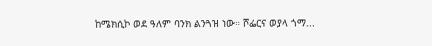ከሜክሲኮ ወደ ዓለም ባንክ ልንጓዝ ነው። ሾፌርና ወያላ ጎማ...